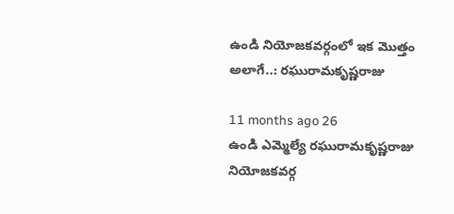ఉండి నియోజకవర్గంలో ఇక మొత్తం అలాగే..: రఘురామకృష్ణరాజు

11 months ago 26
ఉండి ఎమ్మెల్యే రఘురామకృష్ణరాజు నియోజకవర్గ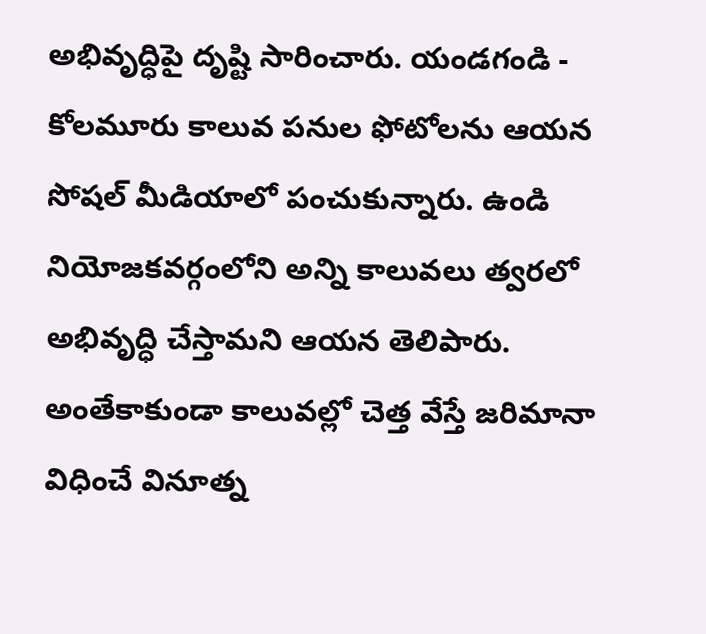అభివృద్ధిపై దృష్టి సారించారు. యండగండి - కోలమూరు కాలువ పనుల ఫోటోలను ఆయన సోషల్ మీడియాలో పంచుకున్నారు. ఉండి నియోజకవర్గంలోని అన్ని కాలువలు త్వరలో అభివృద్ధి చేస్తామని ఆయన తెలిపారు. అంతేకాకుండా కాలువల్లో చెత్త వేస్తే జరిమానా విధించే వినూత్న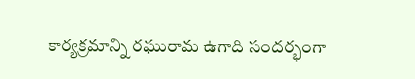కార్యక్రమాన్ని రఘురామ ఉగాది సందర్భంగా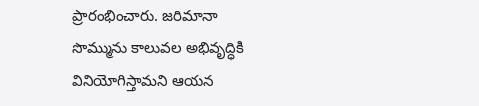ప్రారంభించారు. జరిమానా సొమ్మును కాలువల అభివృద్ధికి వినియోగిస్తామని ఆయన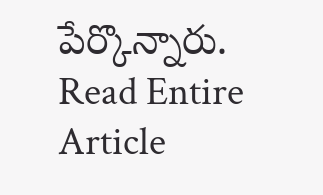పేర్కొన్నారు.
Read Entire Article